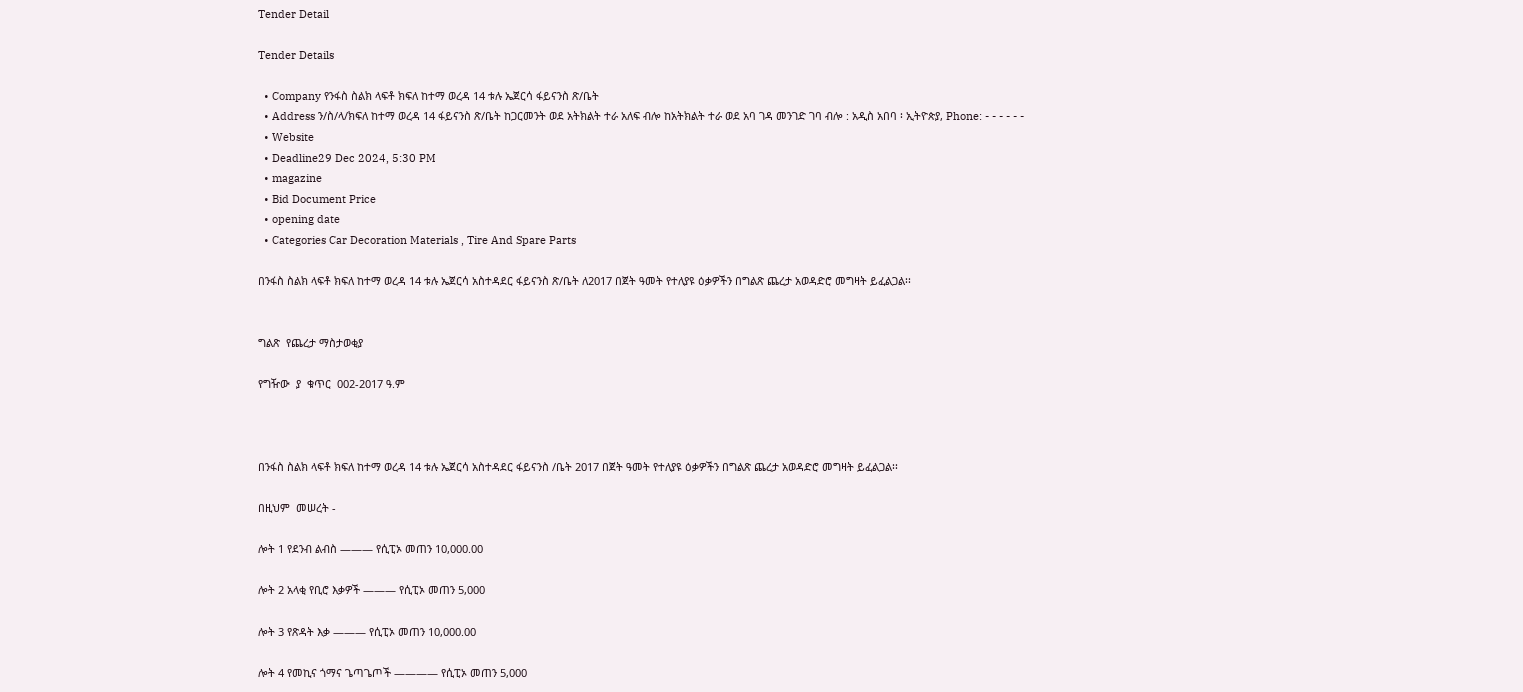Tender Detail

Tender Details

  • Company የንፋስ ስልክ ላፍቶ ክፍለ ከተማ ወረዳ 14 ቱሉ ኤጀርሳ ፋይናንስ ጽ/ቤት
  • Address ን/ስ/ላ/ክፍለ ከተማ ወረዳ 14 ፋይናንስ ጽ/ቤት ከጋርመንት ወደ አትክልት ተራ አለፍ ብሎ ከአትክልት ተራ ወደ አባ ገዳ መንገድ ገባ ብሎ : አዲስ አበባ ፡ ኢትዮጵያ, Phone: - - - - - -
  • Website
  • Deadline29 Dec 2024, 5:30 PM
  • magazine
  • Bid Document Price
  • opening date
  • Categories Car Decoration Materials , Tire And Spare Parts

በንፋስ ስልክ ላፍቶ ክፍለ ከተማ ወረዳ 14 ቱሉ ኤጀርሳ አስተዳደር ፋይናንስ ጽ/ቤት ለ2017 በጀት ዓመት የተለያዩ ዕቃዎችን በግልጽ ጨረታ አወዳድሮ መግዛት ይፈልጋል፡፡


ግልጽ  የጨረታ ማስታወቂያ

የግዥው  ያ  ቁጥር  002-2017 ዓ.ም



በንፋስ ስልክ ላፍቶ ክፍለ ከተማ ወረዳ 14 ቱሉ ኤጀርሳ አስተዳደር ፋይናንስ /ቤት 2017 በጀት ዓመት የተለያዩ ዕቃዎችን በግልጽ ጨረታ አወዳድሮ መግዛት ይፈልጋል፡፡

በዚህም  መሠረት -

ሎት 1 የደንብ ልብስ ——— የሲፒኦ መጠን 10,000.00

ሎት 2 አላቂ የቢሮ እቃዎች ——— የሲፒኦ መጠን 5,000

ሎት 3 የጽዳት እቃ ——— የሲፒኦ መጠን 10,000.00

ሎት 4 የመኪና ጎማና ጌጣጌጦች ———— የሲፒኦ መጠን 5,000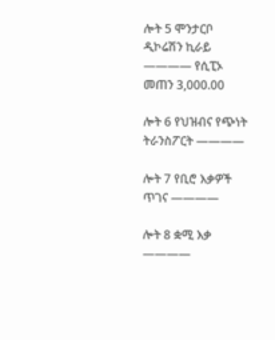ሎት 5 ሞንታርቦ ዲኮሬሽን ኪራይ ———— የሲፒኦ መጠን 3,000.00

ሎት 6 የህዝብና የጭነት ትራንስፖርት ————

ሎት 7 የቢሮ እቃዎች ጥገና ————

ሎት 8 ቋሚ እቃ ————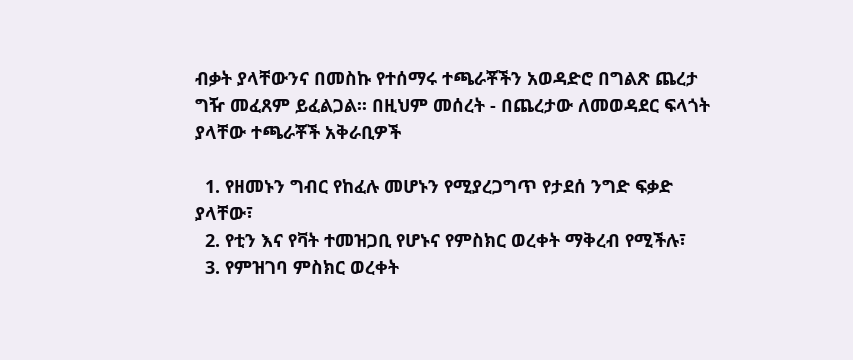ብቃት ያላቸውንና በመስኩ የተሰማሩ ተጫራቾችን አወዳድሮ በግልጽ ጨረታ ግዥ መፈጸም ይፈልጋል፡፡ በዚህም መሰረት - በጨረታው ለመወዳደር ፍላጎት ያላቸው ተጫራቾች አቅራቢዎች

  1. የዘመኑን ግብር የከፈሉ መሆኑን የሚያረጋግጥ የታደሰ ንግድ ፍቃድ ያላቸው፣
  2. የቲን እና የቫት ተመዝጋቢ የሆኑና የምስክር ወረቀት ማቅረብ የሚችሉ፣
  3. የምዝገባ ምስክር ወረቀት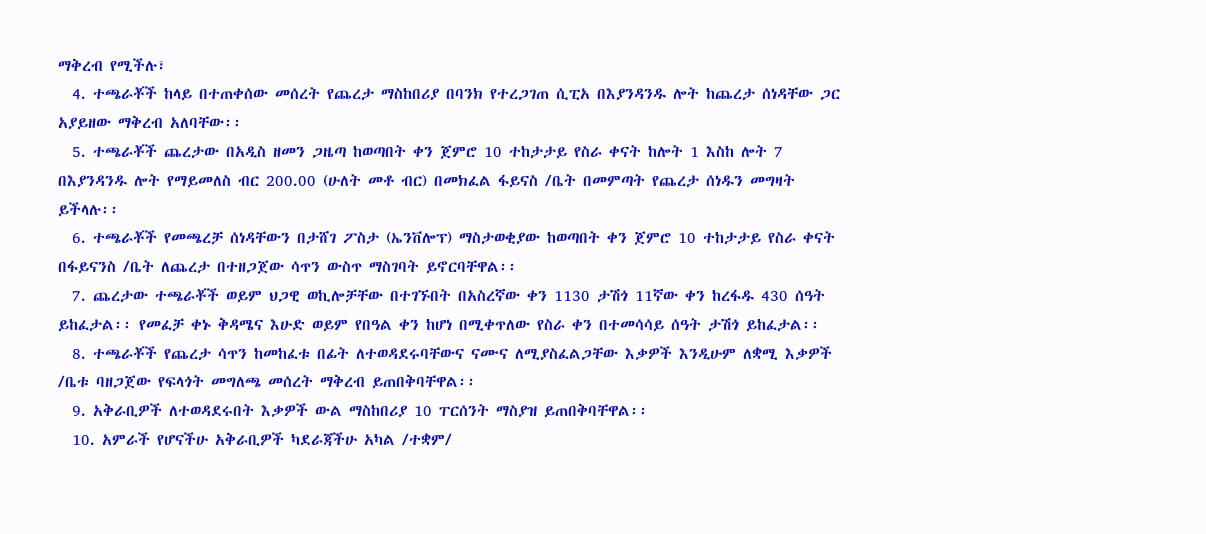ማቅረብ የሚችሉ፣
  4. ተጫራቾች ከላይ በተጠቀሰው መሰረት የጨረታ ማስከበሪያ በባንክ የተረጋገጠ ሲፒአ በእያንዳንዱ ሎት ከጨረታ ሰነዳቸው ጋር አያይዘው ማቅረብ አለባቸው፡፡
  5. ተጫራቾች ጨረታው በአዲስ ዘመን ጋዜጣ ከወጣበት ቀን ጀምሮ 10 ተከታታይ የስራ ቀናት ከሎት 1 እስከ ሎት 7 በእያንዳንዱ ሎት የማይመለስ ብር 200.00 (ሁለት መቶ ብር) በመክፈል ፋይናስ /ቤት በመምጣት የጨረታ ሰነዱን መግዛት ይችላሉ፡፡
  6. ተጫራቾች የመጫረቻ ሰነዳቸውን በታሸገ ፖስታ (ኤንቨሎፕ) ማስታወቂያው ከወጣበት ቀን ጀምሮ 10 ተከታታይ የስራ ቀናት በፋይናንስ /ቤት ለጨረታ በተዘጋጀው ሳጥን ውስጥ ማስገባት ይኖርባቸዋል፡፡
  7. ጨረታው ተጫራቾች ወይም ህጋዊ ወኪሎቻቸው በተገኙበት በአስረኛው ቀን 1130 ታሽጎ 11ኛው ቀን ከረፋዱ 430 ሰዓት ይከፈታል፡፡ የመፈቻ ቀኑ ቅዳሜና እሁድ ወይም የበዓል ቀን ከሆነ በሚቀጥለው የስራ ቀን በተመሳሳይ ሰዓት ታሽጎ ይከፈታል፡፡
  8. ተጫራቾች የጨረታ ሳጥን ከመከፈቱ በፊት ለተወዳደሩባቸውና ናሙና ለሚያስፈልጋቸው እቃዎች እንዲሁም ለቋሚ እቃዎች /ቤቱ ባዘጋጀው የፍላጎት መግለጫ መሰረት ማቅረብ ይጠበቅባቸዋል፡፡
  9. አቅራቢዎች ለተወዳደሩበት እቃዎች ውል ማስከበሪያ 10 ፐርሰንት ማስያዝ ይጠበቅባቸዋል፡፡
  10. አምራች የሆናችሁ አቅራቢዎች ካደራጃችሁ አካል /ተቋም/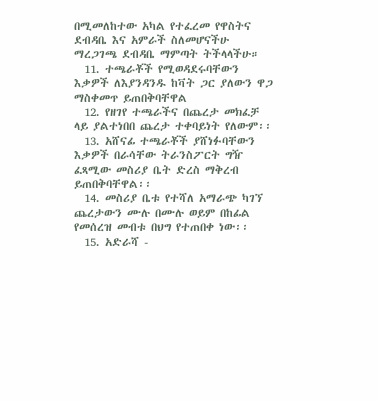በሚመለከተው አካል የተፈረመ የዋስትና ደብዳቤ እና አምራች ስለመሆናችሁ ማረጋገጫ ደብዳቤ ማምጣት ትችላላችሁ።
  11. ተጫራቾች የሚወዳደሩባቸውን እቃዎች ለእያንዳንዱ ከቫት ጋር ያለውን ዋጋ ማስቀመጥ ይጠበቅባቸዋል
  12. የዘገየ ተጫራችና በጨረታ መክፈቻ ላይ ያልተነበበ ጨረታ ተቀባይነት የለውም፡፡
  13. አሸናፊ ተጫራቾች ያሸነፉባቸውን እቃዎች በራሳቸው ትራንስፖርት ግዥ ፈጻሚው መስሪያ ቤት ድረስ ማቅረብ ይጠበቅባቸዋል፡፡
  14. መስሪያ ቤቱ የተሻለ አማራጭ ካገኘ ጨረታውን ሙሉ በሙሉ ወይም በከፊል የመሰረዝ መብቱ በህግ የተጠበቀ ነው፡፡
  15. አድራሻ -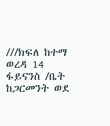///ክፍለ ከተማ ወረዳ 14 ፋይናንስ /ቤት ከጋርመንት ወደ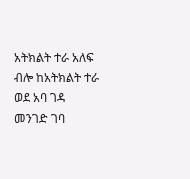አትክልት ተራ አለፍ ብሎ ከአትክልት ተራ ወደ አባ ገዳ መንገድ ገባ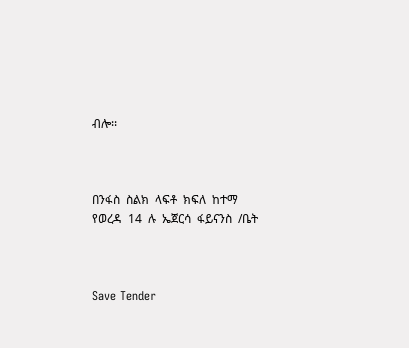ብሎ፡፡



በንፋስ  ስልክ  ላፍቶ  ክፍለ  ከተማ  የወረዳ  14  ሉ  ኤጀርሳ  ፋይናንስ  /ቤት



Save Tender